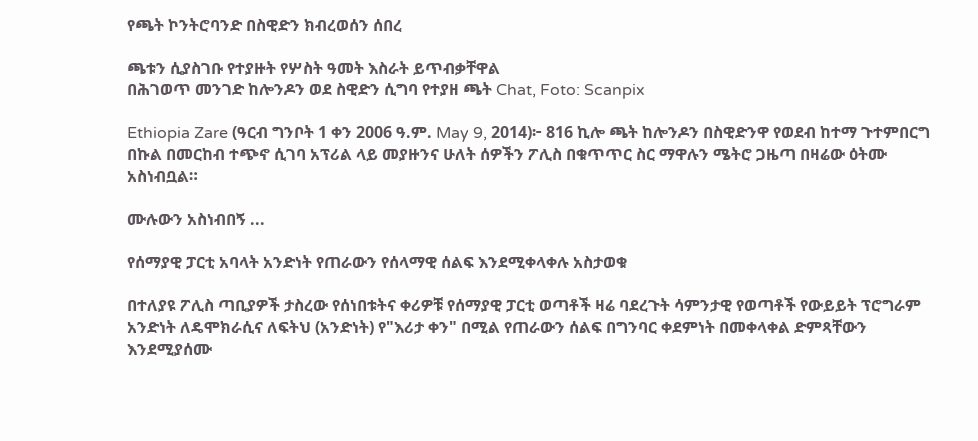የጫት ኮንትሮባንድ በስዊድን ክብረወሰን ሰበረ

ጫቱን ሲያስገቡ የተያዙት የሦስት ዓመት እስራት ይጥብቃቸዋል
በሕገወጥ መንገድ ከሎንዶን ወደ ስዊድን ሲግባ የተያዘ ጫት Chat, Foto: Scanpix

Ethiopia Zare (ዓርብ ግንቦት 1 ቀን 2006 ዓ.ም. May 9, 2014)፦ 816 ኪሎ ጫት ከሎንዶን በስዊድንዋ የወደብ ከተማ ጉተምበርግ በኩል በመርከብ ተጭኖ ሲገባ አፕሪል ላይ መያዙንና ሁለት ሰዎችን ፖሊስ በቁጥጥር ስር ማዋሉን ሜትሮ ጋዜጣ በዛሬው ዕትሙ አስነብቧል።

ሙሉውን አስነብበኝ ...

የሰማያዊ ፓርቲ አባላት አንድነት የጠራውን የሰላማዊ ሰልፍ እንደሚቀላቀሉ አስታወቁ

በተለያዩ ፖሊስ ጣቢያዎች ታስረው የሰነበቱትና ቀሪዎቹ የሰማያዊ ፓርቲ ወጣቶች ዛሬ ባደረጉት ሳምንታዊ የወጣቶች የውይይት ፕሮግራም አንድነት ለዴሞክራሲና ለፍትህ (አንድነት) የ"እሪታ ቀን" በሚል የጠራውን ሰልፍ በግንባር ቀደምነት በመቀላቀል ድምጻቸውን እንደሚያሰሙ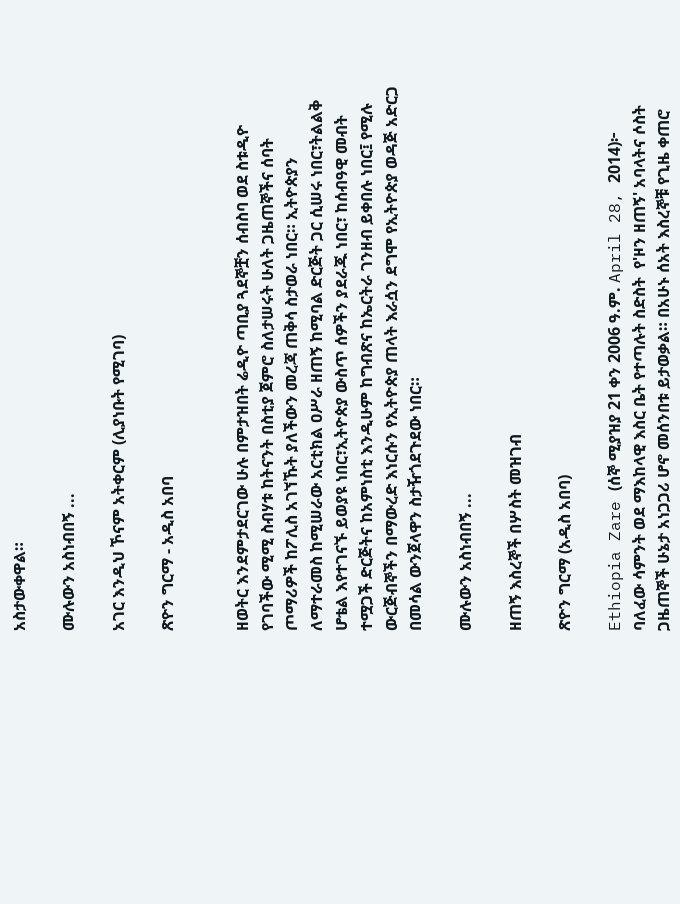አስታውቀዋል።

ሙሉውን አስነብበኝ ...

አገር እንዲህ ኾናም አትቀርም (ሊያነቡት የሚገባ)

ጽዮን ግርማ - አዲስ አበባ


ዘወትር እንደምታደርገው ሁሉ በምታዝበት ሬዲዮ ጣቢያ ጓደኞቿን ሰብስባ ወደ ስቱዲዮ የገባችው ሚሚ ስብሃቱ ከትናንት በስቲያ ጀምሮ ስለታሠሩት ሁለት ጋዜጠኞችና ሰባት ጦማሪዎች ከፖሊስ አገኘኹት ያለችውን መረጃ ጠቅሳ ስታወራ ነበር። ኢትዮጵያን ለማተራመስ ከሚሠራው አርቲክል ዐሥራ ዘጠኝ ከሚባል ድርጅት ጋር ሲሠሩ ነበር፣ትልልቅ ሆቴል እየተገናኙ ይወያዩ ነበር፣ኢትዮጵያ ውስጥ ሰዎችን ያደራጁ ነበር፣ ከሰብዓዊ መብት ተሟጋች ድርጅትና ከአምነስቲ እንዲሁም ከግብጽና ከኤርትራ ገንዘብ ይቀበሉ ነበር፤ የሚሉ ውርጅብኞችን በማውረድ እነርሱን የኢትዮጵያ ጠላት እራሷን ደግሞ የኢትዮጵያ ወዳጅ አድርጋ በመሳል ውንጀላዋን ስታዥጎደጉደው ነበር።

ሙሉውን አስነብበኝ ...

ዘጠኝ እስረኞች በሦስት መዝገብ

ጽዮን ግርማ (አዲስ አበባ)

Ethiopia Zare (ሰኞ ሚያዝያ 21 ቀን 2006 ዓ.ም. April 28, 2014)፦ ባለፈው ሳምንት ወደ ማእከላዊ እስር ቤት የተጣሉት ስድስት  የ'ዞን ዘጠኝ' አባላትና ሶስት ጋዜጠኞች ሁኔታ አነጋጋሪ ሆኖ መሰንበቱ ይታወቃል። በአሁኑ ሰአት እስረኞቹ የጊዜ ቀጠሮ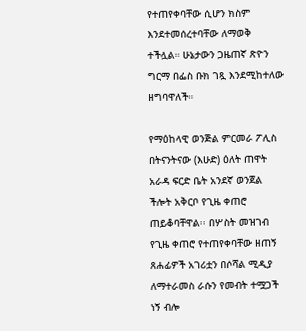የተጠየቀባቸው ሲሆን ክስም እንደተመሰረተባቸው ለማወቅ ተችሏል። ሁኔታውን ጋዜጠኛ ጽዮን ግርማ በፌስ ቡክ ገጿ እንደሚከተለው ዘግባዋለች።

የማዕከላዊ ወንጅል ምርመራ ፖሊስ በትናንትናው (እሁድ) ዕለት ጠዋት አራዳ ፍርድ ቤት አንደኛ ወንጀል ችሎት አቅርቦ የጊዜ ቀጠሮ ጠይቆባቸዋል፡፡ በሦስት መዝገብ የጊዜ ቀጠሮ የተጠየቀባቸው ዘጠኝ ጸሐፊዎች አገሪቷን በሶሻል ሚዲያ ለማተራመስ ራሱን የመብት ተሟጋች ነኝ ብሎ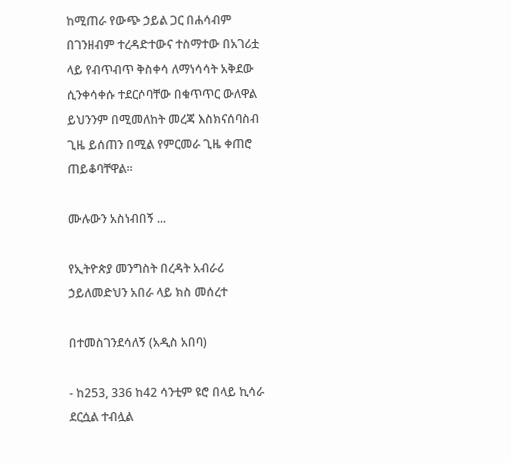ከሚጠራ የውጭ ኃይል ጋር በሐሳብም በገንዘብም ተረዳድተውና ተስማተው በአገሪቷ ላይ የብጥብጥ ቅስቀሳ ለማነሳሳት አቅደው ሲንቀሳቀሱ ተደርሶባቸው በቁጥጥር ውለዋል ይህንንም በሚመለከት መረጃ እስክናሰባስብ ጊዜ ይሰጠን በሚል የምርመራ ጊዜ ቀጠሮ ጠይቆባቸዋል፡፡

ሙሉውን አስነብበኝ ...

የኢትዮጵያ መንግስት በረዳት አብራሪ ኃይለመድህን አበራ ላይ ክስ መሰረተ

በተመስገንደሳለኝ (አዲስ አበባ)

- ከ253, 336 ከ42 ሳንቲም ዩሮ በላይ ኪሳራ ደርሷል ተብሏል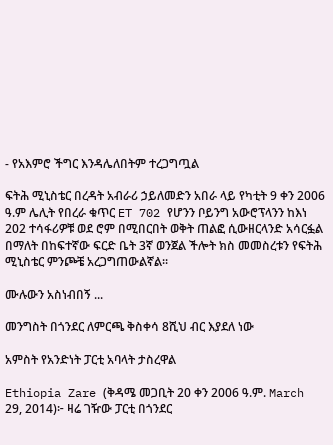- የአእምሮ ችግር እንዳሌለበትም ተረጋግጧል

ፍትሕ ሚኒስቴር በረዳት አብራሪ ኃይለመድን አበራ ላይ የካቲት 9 ቀን 2006 ዓ.ም ሌሊት የበረራ ቁጥር ET 702 የሆንን ቦይንግ አውሮፕላንን ከእነ 202 ተሳፋሪዎቹ ወደ ሮም በሚበርበት ወቅት ጠልፎ ሲውዘርላንድ አሳርፏል በማለት በከፍተኛው ፍርድ ቤት 3ኛ ወንጀል ችሎት ክስ መመስረቱን የፍትሕ ሚኒስቴር ምንጮቼ አረጋግጠውልኛል፡፡

ሙሉውን አስነብበኝ ...

መንግስት በጎንደር ለምርጫ ቅስቀሳ 8ሺህ ብር እያደለ ነው

አምስት የአንድነት ፓርቲ አባላት ታስረዋል

Ethiopia Zare (ቅዳሜ መጋቢት 20 ቀን 2006 ዓ.ም. March 29, 2014)፦ ዛሬ ገዥው ፓርቲ በጎንደር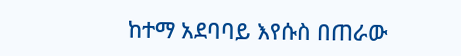ከተማ አደባባይ እየሱስ በጠራው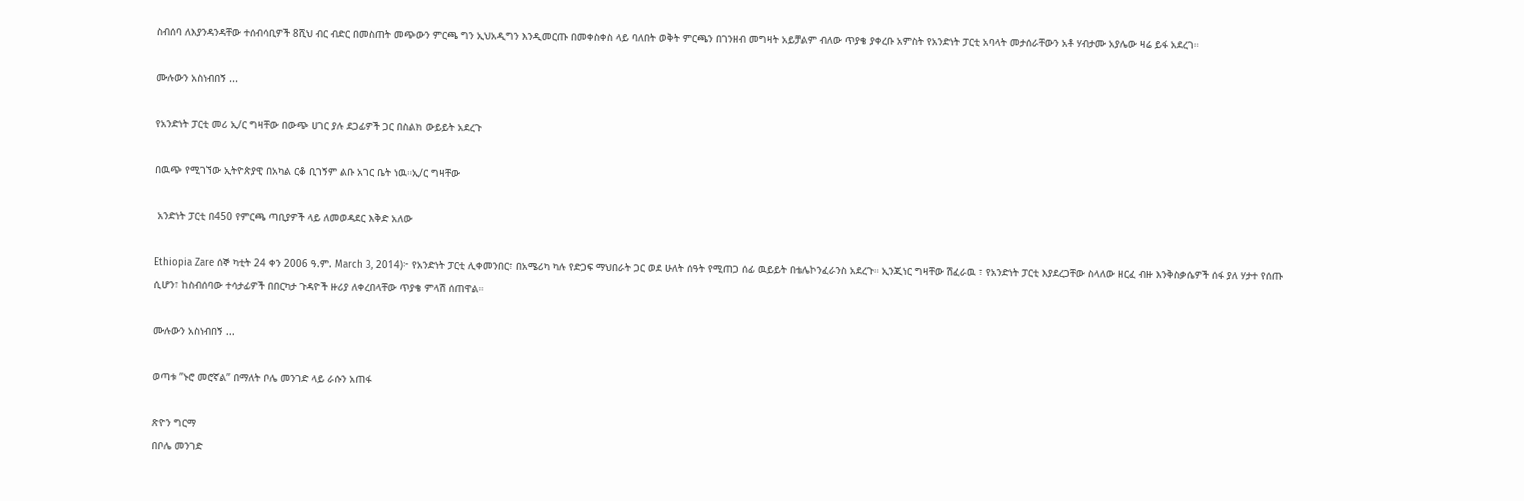ስብሰባ ለእያንዳንዳቸው ተሰብሳቢዎች 8ሺህ ብር ብድር በመስጠት መጭውን ምርጫ ግን ኢህአዲግን እንዲመርጡ በመቀስቀስ ላይ ባለበት ወቅት ምርጫን በገንዘብ መግዛት አይቻልም ብለው ጥያቄ ያቀረቡ አምስት የአንድነት ፓርቲ አባላት መታሰራቸውን አቶ ሃብታሙ አያሌው ዛሬ ይፋ አደረገ።

ሙሉውን አስነብበኝ ...

የአንድነት ፓርቲ መሪ ኢ/ር ግዛቸው በውጭ ሀገር ያሉ ደጋፊዎች ጋር በስልክ ውይይት አደረጉ

በዉጭ የሚገኘው ኢትዮጵያዊ በአካል ርቆ ቢገኝም ልቡ አገር ቤት ነዉ።ኢ/ር ግዛቸው

 አንድነት ፓርቲ በ450 የምርጫ ጣቢያዎች ላይ ለመወዳደር እቅድ አለው

Ethiopia Zare ሰኞ ካቲት 24 ቀን 2006 ዓ.ም. March 3, 2014)፦ የአንድነት ፓርቲ ሊቀመንበር፣ በአሜሪካ ካሉ የድጋፍ ማህበራት ጋር ወደ ሁለት ሰዓት የሚጠጋ ሰፊ ዉይይት በቴሌኮንፈራንስ አደረጉ። ኢንጂነር ግዛቸው ሽፈራዉ ፣ የአንድነት ፓርቲ እያደረጋቸው ስላለው ዘርፈ ብዙ እንቅስቃሴዎች ሰፋ ያለ ሃታተ የሰጡ ሲሆን፣ ከስብሰባው ተሳታፊዎች በበርካታ ጉዳዮች ዙሪያ ለቀረበላቸው ጥያቄ ምላሽ ሰጠዋል።

ሙሉውን አስነብበኝ ...

ወጣቱ ”ኑሮ መሮኛል” በማለት ቦሌ መንገድ ላይ ራሱን አጠፋ

ጽዮን ግርማ
በቦሌ መንገድ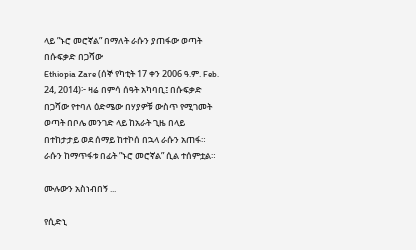ላይ ”ኑሮ መሮኛል” በማለት ራሱን ያጠፋው ወጣት በሱፍቃድ በጋሻው
Ethiopia Zare (ሰኞ የካቲት 17 ቀን 2006 ዓ.ም. Feb. 24, 2014)፦ ዛሬ በምሳ ሰዓት አካባቢ፤ በሱፍቃድ በጋሻው የተባለ ዕድሜው በሃያዎቹ ውስጥ የሚገመት ወጣት በቦሌ መንገድ ላይ ከአራት ጊዜ በላይ በተከታታይ ወደ ሰማይ ከተኮሰ በኋላ ራሱን አጠፋ። ራሱን ከማጥፋቱ በፊት ”ኑሮ መሮኛል” ሲል ተሰምቷል።

ሙሉውን አስነብበኝ ...

የሲድኒ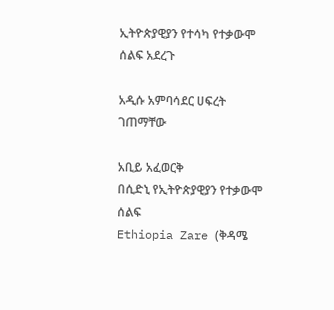ኢትዮጵያዊያን የተሳካ የተቃውሞ ሰልፍ አደረጉ

አዲሱ አምባሳደር ሀፍረት ገጠማቸው

አቢይ አፈወርቅ
በሲድኒ የኢትዮጵያዊያን የተቃውሞ ሰልፍ
Ethiopia Zare (ቅዳሜ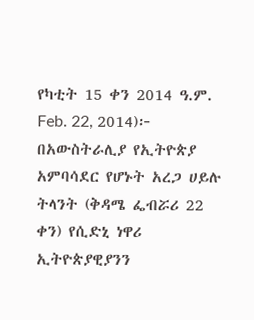የካቲት 15 ቀን 2014 ዓ.ም. Feb. 22, 2014)፦ በአውስትራሊያ የኢትዮጵያ አምባሳደር የሆኑት አረጋ ሀይሉ ትላንት (ቅዳሜ ፌብሯሪ 22 ቀን) የሲድኒ ነዋሪ ኢትዮጵያዊያንን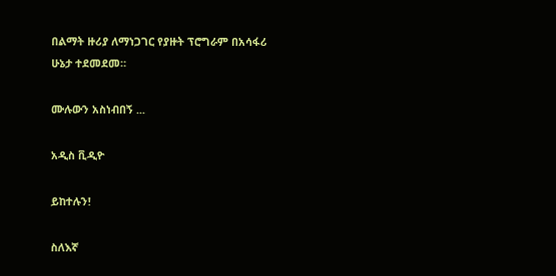በልማት ዙሪያ ለማነጋገር የያዙት ፕሮግራም በአሳፋሪ ሁኔታ ተደመደመ።

ሙሉውን አስነብበኝ ...

አዲስ ቪዲዮ

ይከተሉን!

ስለእኛ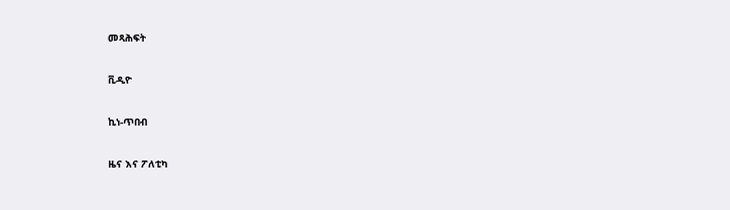መጻሕፍት

ቪዲዮ

ኪነ-ጥበብ

ዜና እና ፖለቲካ